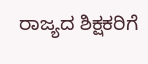ರಾಜ್ಯದ ಶಿಕ್ಷಕರಿಗೆ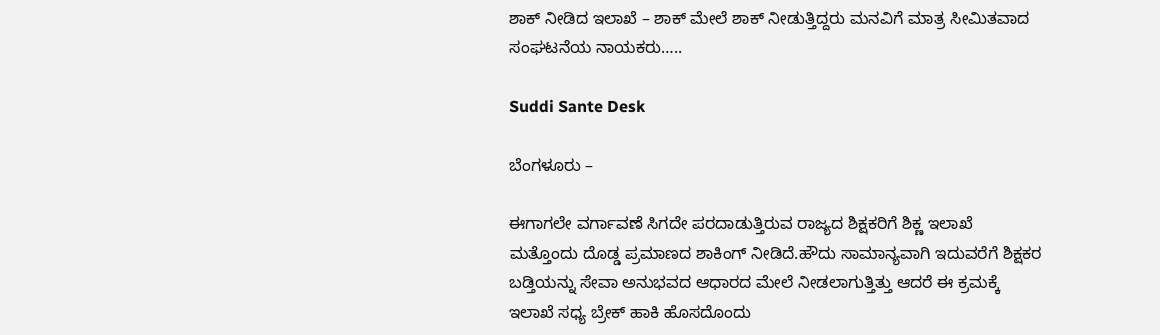ಶಾಕ್ ನೀಡಿದ ಇಲಾಖೆ – ಶಾಕ್ ಮೇಲೆ ಶಾಕ್ ನೀಡುತ್ತಿದ್ದರು ಮನವಿಗೆ ಮಾತ್ರ ಸೀಮಿತವಾದ ಸಂಘಟನೆಯ ನಾಯಕರು…..

Suddi Sante Desk

ಬೆಂಗಳೂರು –

ಈಗಾಗಲೇ ವರ್ಗಾವಣೆ ಸಿಗದೇ ಪರದಾಡುತ್ತಿರುವ ರಾಜ್ಯದ ಶಿಕ್ಷಕರಿಗೆ ಶಿಕ್ಣ ಇಲಾಖೆ ಮತ್ತೊಂದು ದೊಡ್ಡ ಪ್ರಮಾಣದ ಶಾಕಿಂಗ್ ನೀಡಿದೆ‌.ಹೌದು ಸಾಮಾನ್ಯವಾಗಿ ಇದುವರೆಗೆ ಶಿಕ್ಷಕರ ಬಡ್ತಿಯನ್ನು ಸೇವಾ ಅನುಭವದ ಆಧಾರದ ಮೇಲೆ ನೀಡಲಾಗುತ್ತಿತ್ತು ಆದರೆ ಈ ಕ್ರಮಕ್ಕೆ ಇಲಾಖೆ ಸಧ್ಯ ಬ್ರೇಕ್ ಹಾಕಿ ಹೊಸದೊಂದು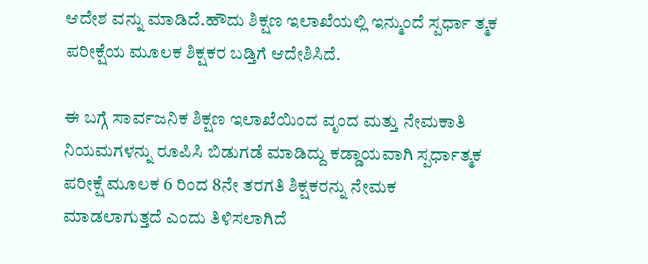ಆದೇಶ ವನ್ನು ಮಾಡಿದೆ‌.ಹೌದು ಶಿಕ್ಷಣ ಇಲಾಖೆಯಲ್ಲಿ ಇನ್ಮುಂದೆ ಸ್ಪರ್ಧಾ ತ್ಮಕ ಪರೀಕ್ಷೆಯ ಮೂಲಕ ಶಿಕ್ಷಕರ ಬಡ್ತಿಗೆ ಆದೇಶಿಸಿದೆ.

ಈ ಬಗ್ಗೆ ಸಾರ್ವಜನಿಕ ಶಿಕ್ಷಣ ಇಲಾಖೆಯಿಂದ ವೃಂದ ಮತ್ತು ನೇಮಕಾತಿ ನಿಯಮಗಳನ್ನು ರೂಪಿಸಿ ಬಿಡುಗಡೆ ಮಾಡಿದ್ದು ಕಡ್ಡಾಯವಾಗಿ ಸ್ಪರ್ಧಾತ್ಮಕ ಪರೀಕ್ಷೆ ಮೂಲಕ 6 ರಿಂದ 8ನೇ ತರಗತಿ ಶಿಕ್ಷಕರನ್ನು ನೇಮಕ ಮಾಡಲಾಗುತ್ತದೆ ಎಂದು ತಿಳಿಸಲಾಗಿದೆ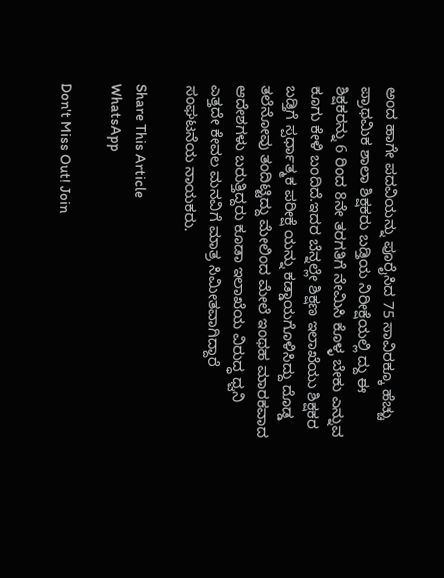ಅಂದ ಹಾಗೇ ಪದವಿಯನ್ನು ಪೂರೈಸಿದ 75 ಸಾವಿರಕ್ಕೂ ಹೆಚ್ಚು ಪ್ರಾಥಮಿಕ ಶಾಲಾ ಶಿಕ್ಷಕರು ಬಡ್ತಿಯ ನಿರೀಕ್ಷೆಯಲ್ಲಿ ದ್ದು ಈ ಶಿಕ್ಷಕರನ್ನು 6 ರಿಂದ 8ನೇ ತರಗತಿಗೆ ನೇಮಿಸಿ ಕೊಳ್ಳ ಬೇಕು ಎನ್ನುವ ಕೂಗು ಕೇಳಿ ಬಂದಿದೆ.ಇದರ ಬೆನ್ನಲ್ಲೇ ಶಿಕ್ಷಣ ಇಲಾಖೆಯು ಶಿಕ್ಷಕರ ಬಡ್ತಿಗೆ ಸ್ಪರ್ಧಾತ್ಮಕ ಪರೀಕ್ಷೆ ಯನ್ನು ಕಡ್ಡಾಯಗೊಳಿಸಿದ್ದು ದೊಡ್ಡ ತಲೆನೋವು ತಂದಿಟ್ಟಿದ್ದು ಮೇಲಿಂದ ಮೇಲೆ ಇಂಥಹ ಮಾರಕವಾದ ಆದೇಶಗಳು ಬರುತ್ತಿದ್ದರು ಕೂಡಾ ಇಲಾಖೆಯ ವಿರುದ್ಧ ಧ್ವನಿ ಎತ್ತದೇ ಕೇವಲ ಮನವಿಗೆ ಮಾತ್ರ ಸಿಮೀತವಾಗಿದ್ದಾರೆ ಸಂಘಟನೆಯ ನಾಯಕರು.

Share This Article
WhatsApp

Don't Miss Out! Join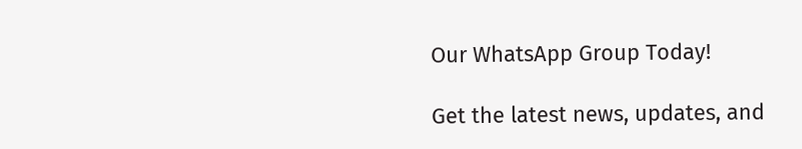Our WhatsApp Group Today!

Get the latest news, updates, and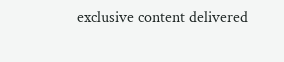exclusive content delivered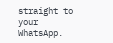straight to your WhatsApp.